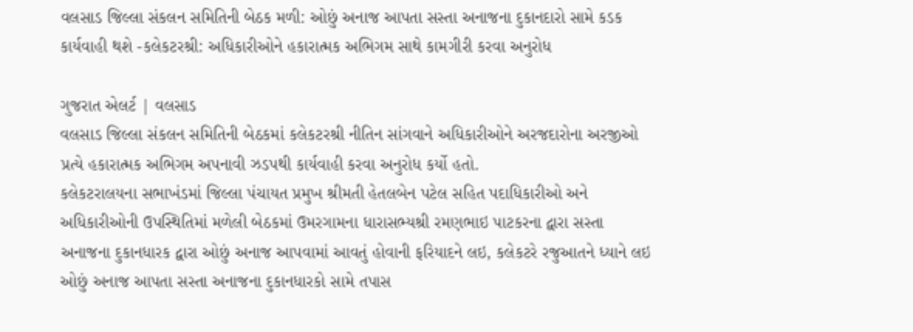વલસાડ જિલ્લા સંકલન સમિતિની બેઠક મળી: ઓછું અનાજ આપતા સસ્તા અનાજના દુકાનદારો સામે કડક કાર્યવાહી થશે -કલેકટરશ્રી: અધિકારીઓને હકારાત્મક અભિગમ સાથે કામગીરી કરવા અનુરોધ

ગુજરાત એલર્ટ | વલસાડ
વલસાડ જિલ્લા સંકલન સમિતિની બેઠકમાં કલેકટરશ્રી નીતિન સાંગવાને અધિકારીઓને અરજદારોના અરજીઓ પ્રત્યે હકારાત્મક અભિગમ અપનાવી ઝડપથી કાર્યવાહી કરવા અનુરોધ કર્યો હતો.
કલેકટરાલયના સભાખંડમાં જિલ્લા પંચાયત પ્રમુખ શ્રીમતી હેતલબેન પટેલ સહિત પદાધિકારીઓ અને અધિકારીઓની ઉપસ્થિતિમાં મળેલી બેઠકમાં ઉમરગામના ધારાસભ્યશ્રી રમણભાઇ પાટકરના દ્વારા સસ્તા અનાજના દુકાનધારક દ્વારા ઓછું અનાજ આપવામાં આવતું હોવાની ફરિયાદને લઇ, કલેકટરે રજુઆતને ધ્યાને લઇ ઓછું અનાજ આપતા સસ્તા અનાજના દુકાનધારકો સામે તપાસ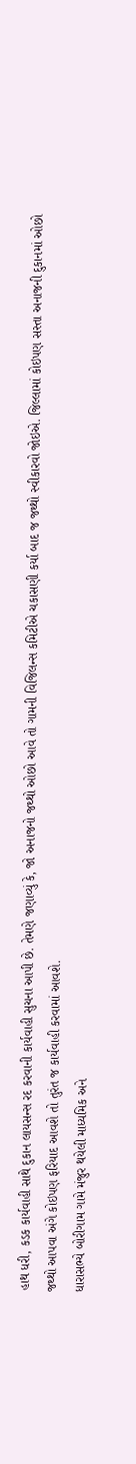હાથ ધરી, કડક કાર્યવાહી સાથે દુકાન લાયસન્સ રદ કરવાની કાર્યવાહી સુચના આપી છે. તેમણે જણાવ્યું કે, જો અનાજનો જથ્થો ઓછો આવે તો ગામની વિજિલન્સ કમિટીએ ચકાસણી કર્યા બાદ જ જથ્થો સ્વીકારવો જોઇએ. જિલ્લામાં કોઇપણ સસ્તા અનાજની દુકાનમાં ઓછો જથ્થો આપવા અંગે કોઇપણ ફરિયાદ આવશે તો તુરંત જ કાર્યવાહી કરવામાં આવશે.
ધારાસભ્યે બોરીગામ ગામે મંજુર થયેલી માધ્યમિક અને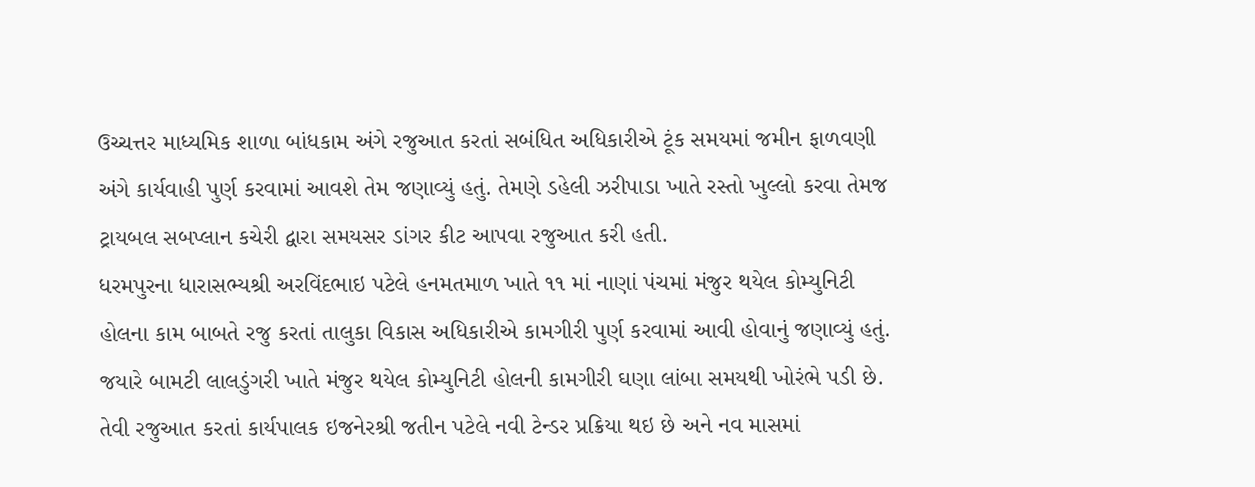ઉચ્ચત્તર માધ્યમિક શાળા બાંધકામ અંગે રજુઆત કરતાં સબંધિત અધિકારીએ ટૂંક સમયમાં જમીન ફાળવણી અંગે કાર્યવાહી પુર્ણ કરવામાં આવશે તેમ જણાવ્યું હતું. તેમણે ડહેલી ઝરીપાડા ખાતે રસ્તો ખુલ્લો કરવા તેમજ ટ્રાયબલ સબપ્લાન કચેરી દ્વારા સમયસર ડાંગર કીટ આપવા રજુઆત કરી હતી.
ધરમપુરના ધારાસભ્યશ્રી અરવિંદભાઇ પટેલે હનમતમાળ ખાતે ૧૧ માં નાણાં પંચમાં મંજુર થયેલ કોમ્યુનિટી હોલના કામ બાબતે રજુ કરતાં તાલુકા વિકાસ અધિકારીએ કામગીરી પુર્ણ કરવામાં આવી હોવાનું જણાવ્યું હતું. જયારે બામટી લાલડુંગરી ખાતે મંજુર થયેલ કોમ્યુનિટી હોલની કામગીરી ઘણા લાંબા સમયથી ખોરંભે પડી છે. તેવી રજુઆત કરતાં કાર્યપાલક ઇજનેરશ્રી જતીન પટેલે નવી ટેન્ડર પ્રક્રિયા થઇ છે અને નવ માસમાં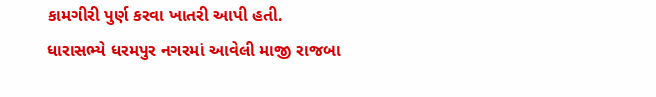કામગીરી પુર્ણ કરવા ખાતરી આપી હતી.
ધારાસભ્યે ધરમપુર નગરમાં આવેલી માજી રાજબા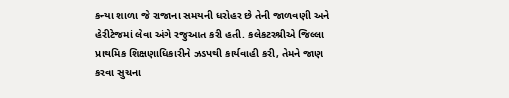કન્યા શાળા જે રાજાના સમયની ધરોહર છે તેની જાળવણી અને હેરીટેજમાં લેવા અંગે રજુઆત કરી હતી. કલેકટરશ્રીએ જિલ્લા પ્રાથમિક શિક્ષણાધિકારીને ઝડપથી કાર્યવાહી કરી, તેમને જાણ કરવા સુચના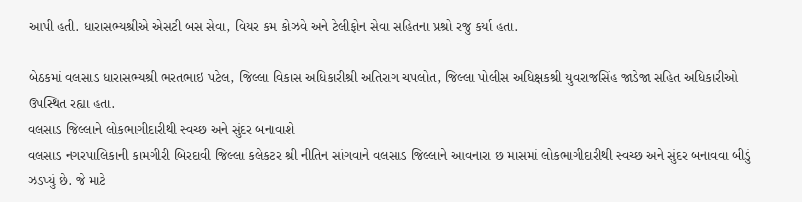આપી હતી. ધારાસભ્યશ્રીએ એસટી બસ સેવા, વિયર કમ કોઝવે અને ટેલીફોન સેવા સહિતના પ્રશ્રો રજુ કર્યા હતા.

બેઠકમાં વલસાડ ધારાસભ્યશ્રી ભરતભાઇ પટેલ, જિલ્લા વિકાસ અધિકારીશ્રી અતિરાગ ચપલોત, જિલ્લા પોલીસ અધિક્ષકશ્રી યુવરાજસિંહ જાડેજા સહિત અધિકારીઓ ઉપસ્થિત રહ્યા હતા.
વલસાડ જિલ્લાને લોકભાગીદારીથી સ્વચ્છ અને સુંદર બનાવાશે
વલસાડ નગરપાલિકાની કામગીરી બિરદાવી જિલ્લા કલેકટર શ્રી નીતિન સાંગવાને વલસાડ જિલ્લાને આવનારા છ માસમાં લોકભાગીદારીથી સ્વચ્છ અને સુંદર બનાવવા બીડું ઝડપ્યું છે. જે માટે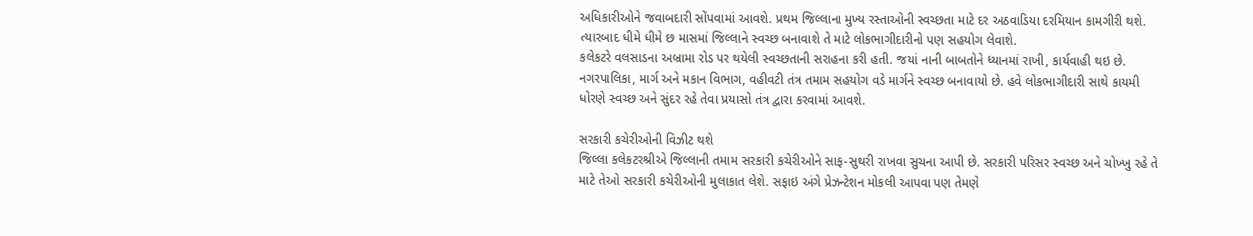અધિકારીઓને જવાબદારી સોંપવામાં આવશે. પ્રથમ જિલ્લાના મુખ્ય રસ્તાઓની સ્વચ્છતા માટે દર અઠવાડિયા દરમિયાન કામગીરી થશે. ત્યારબાદ ધીમે ધીમે છ માસમાં જિલ્લાને સ્વચ્છ બનાવાશે તે માટે લોકભાગીદારીનો પણ સહયોગ લેવાશે.
કલેકટરે વલસાડના અબ્રામા રોડ પર થયેલી સ્વચ્છતાની સરાહના કરી હતી. જયાં નાની બાબતોને ધ્યાનમાં રાખી, કાર્યવાહી થઇ છે. નગરપાલિકા, માર્ગ અને મકાન વિભાગ, વહીવટી તંત્ર તમામ સહયોગ વડે માર્ગને સ્વચ્છ બનાવાયો છે. હવે લોકભાગીદારી સાથે કાયમી ધોરણે સ્વચ્છ અને સુંદર રહે તેવા પ્રયાસો તંત્ર દ્વારા કરવામાં આવશે.

સરકારી કચેરીઓની વિઝીટ થશે
જિલ્લા કલેકટરશ્રીએ જિલ્લાની તમામ સરકારી કચેરીઓને સાફ-સુથરી રાખવા સુચના આપી છે. સરકારી પરિસર સ્વચ્છ અને ચોખ્ખુ રહે તે માટે તેઓ સરકારી કચેરીઓની મુલાકાત લેશે. સફાઇ અંગે પ્રેઝન્ટેશન મોકલી આપવા પણ તેમણે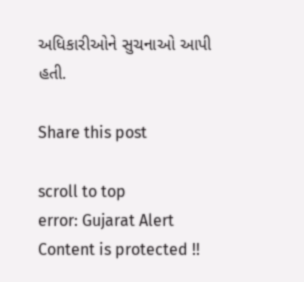અધિકારીઓને સુચનાઓ આપી હતી.

Share this post

scroll to top
error: Gujarat Alert Content is protected !!